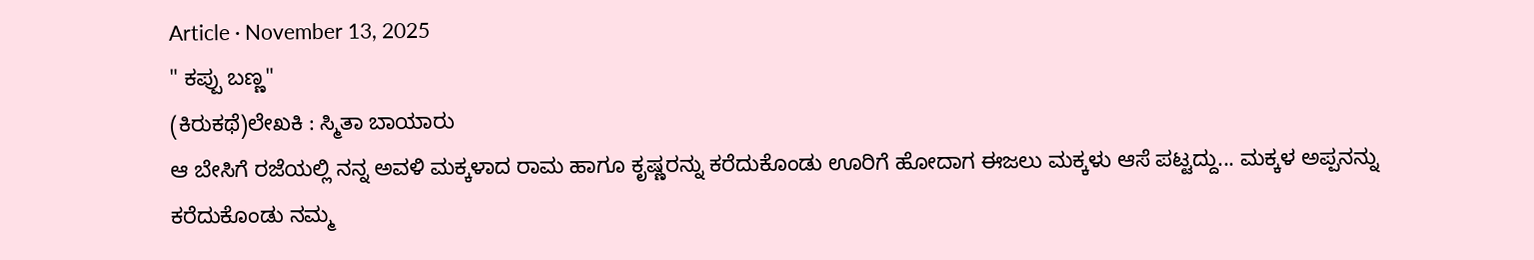Article · November 13, 2025
" ಕಪ್ಪು ಬಣ್ಣ"
(ಕಿರುಕಥೆ)ಲೇಖಕಿ : ಸ್ಮಿತಾ ಬಾಯಾರು
ಆ ಬೇಸಿಗೆ ರಜೆಯಲ್ಲಿ ನನ್ನ ಅವಳಿ ಮಕ್ಕಳಾದ ರಾಮ ಹಾಗೂ ಕೃಷ್ಣರನ್ನು ಕರೆದುಕೊಂಡು ಊರಿಗೆ ಹೋದಾಗ ಈಜಲು ಮಕ್ಕಳು ಆಸೆ ಪಟ್ಟದ್ದು... ಮಕ್ಕಳ ಅಪ್ಪನನ್ನು ಕರೆದುಕೊಂಡು ನಮ್ಮ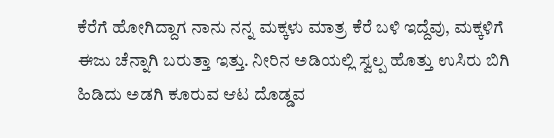ಕೆರೆಗೆ ಹೋಗಿದ್ದಾಗ ನಾನು ನನ್ನ ಮಕ್ಕಳು ಮಾತ್ರ ಕೆರೆ ಬಳಿ ಇದ್ದೆವು, ಮಕ್ಕಳಿಗೆ ಈಜು ಚೆನ್ನಾಗಿ ಬರುತ್ತಾ ಇತ್ತು. ನೀರಿನ ಅಡಿಯಲ್ಲಿ ಸ್ವಲ್ಪ ಹೊತ್ತು ಉಸಿರು ಬಿಗಿ ಹಿಡಿದು ಅಡಗಿ ಕೂರುವ ಆಟ ದೊಡ್ಡವ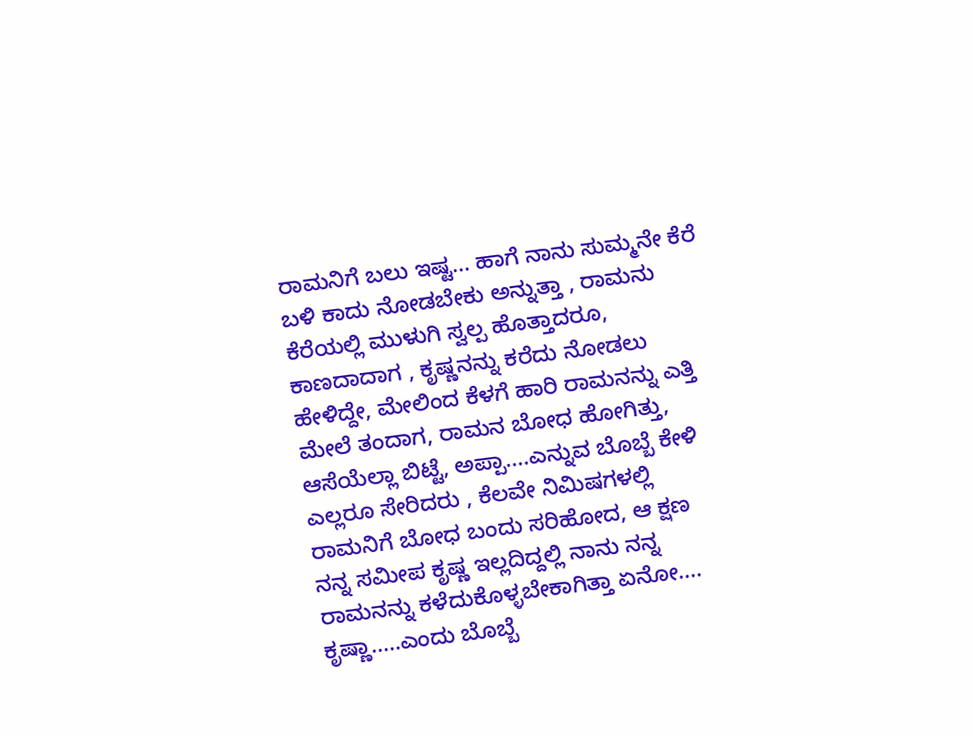ರಾಮನಿಗೆ ಬಲು ಇಷ್ಟ... ಹಾಗೆ ನಾನು ಸುಮ್ಮನೇ ಕೆರೆ ಬಳಿ ಕಾದು ನೋಡಬೇಕು ಅನ್ನುತ್ತಾ , ರಾಮನು ಕೆರೆಯಲ್ಲಿ ಮುಳುಗಿ ಸ್ವಲ್ಪ ಹೊತ್ತಾದರೂ, ಕಾಣದಾದಾಗ , ಕೃಷ್ಣನನ್ನು ಕರೆದು ನೋಡಲು ಹೇಳಿದ್ದೇ, ಮೇಲಿಂದ ಕೆಳಗೆ ಹಾರಿ ರಾಮನನ್ನು ಎತ್ತಿ ಮೇಲೆ ತಂದಾಗ, ರಾಮನ ಬೋಧ ಹೋಗಿತ್ತು, ಆಸೆಯೆಲ್ಲಾ ಬಿಟ್ಟೆ, ಅಪ್ಪಾ....ಎನ್ನುವ ಬೊಬ್ಬೆ ಕೇಳಿ ಎಲ್ಲರೂ ಸೇರಿದರು , ಕೆಲವೇ ನಿಮಿಷಗಳಲ್ಲಿ ರಾಮನಿಗೆ ಬೋಧ ಬಂದು ಸರಿಹೋದ, ಆ ಕ್ಷಣ ನನ್ನ ಸಮೀಪ ಕೃಷ್ಣ ಇಲ್ಲದಿದ್ದಲ್ಲಿ ನಾನು ನನ್ನ ರಾಮನನ್ನು ಕಳೆದುಕೊಳ್ಳಬೇಕಾಗಿತ್ತಾ ಏನೋ.... ಕೃಷ್ಣಾ.....ಎಂದು ಬೊಬ್ಬೆ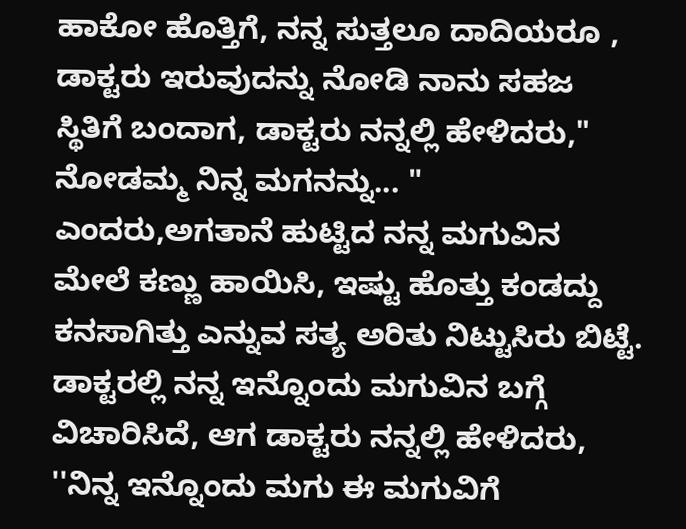ಹಾಕೋ ಹೊತ್ತಿಗೆ, ನನ್ನ ಸುತ್ತಲೂ ದಾದಿಯರೂ , ಡಾಕ್ಟರು ಇರುವುದನ್ನು ನೋಡಿ ನಾನು ಸಹಜ ಸ್ಥಿತಿಗೆ ಬಂದಾಗ, ಡಾಕ್ಟರು ನನ್ನಲ್ಲಿ ಹೇಳಿದರು," ನೋಡಮ್ಮ ನಿನ್ನ ಮಗನನ್ನು... " ಎಂದರು,ಅಗತಾನೆ ಹುಟ್ಟಿದ ನನ್ನ ಮಗುವಿನ ಮೇಲೆ ಕಣ್ಣು ಹಾಯಿಸಿ, ಇಷ್ಟು ಹೊತ್ತು ಕಂಡದ್ದು ಕನಸಾಗಿತ್ತು ಎನ್ನುವ ಸತ್ಯ ಅರಿತು ನಿಟ್ಟುಸಿರು ಬಿಟ್ಟೆ. ಡಾಕ್ಟರಲ್ಲಿ ನನ್ನ ಇನ್ನೊಂದು ಮಗುವಿನ ಬಗ್ಗೆ ವಿಚಾರಿಸಿದೆ, ಆಗ ಡಾಕ್ಟರು ನನ್ನಲ್ಲಿ ಹೇಳಿದರು, ''ನಿನ್ನ ಇನ್ನೊಂದು ಮಗು ಈ ಮಗುವಿಗೆ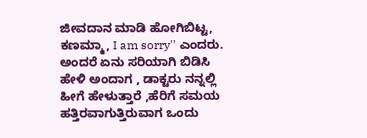ಜೀವದಾನ ಮಾಡಿ ಹೋಗಿಬಿಟ್ಟ, ಕಣಮ್ಮಾ, I am sorry'' ಎಂದರು.
ಅಂದರೆ ಏನು ಸರಿಯಾಗಿ ಬಿಡಿಸಿ ಹೇಳಿ ಅಂದಾಗ , ಡಾಕ್ಟರು ನನ್ನಲ್ಲಿ ಹೀಗೆ ಹೇಳುತ್ತಾರೆ ,ಹೆರಿಗೆ ಸಮಯ ಹತ್ತಿರವಾಗುತ್ತಿರುವಾಗ ಒಂದು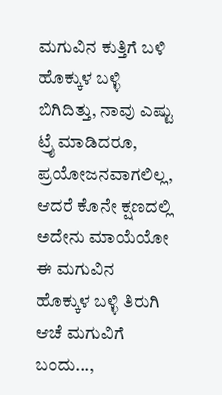ಮಗುವಿನ ಕುತ್ತಿಗೆ ಬಳಿ ಹೊಕ್ಕುಳ ಬಳ್ಳಿ ಬಿಗಿದಿತ್ತು, ನಾವು ಎಷ್ಟು ಟ್ರೈ ಮಾಡಿದರೂ, ಪ್ರಯೋಜನವಾಗಲಿಲ್ಲ, ಆದರೆ ಕೊನೇ ಕ್ಷಣದಲ್ಲಿ ಅದೇನು ಮಾಯೆಯೋ ಈ ಮಗುವಿನ ಹೊಕ್ಕುಳ ಬಳ್ಳಿ ತಿರುಗಿ ಆಚೆ ಮಗುವಿಗೆ ಬಂದು...,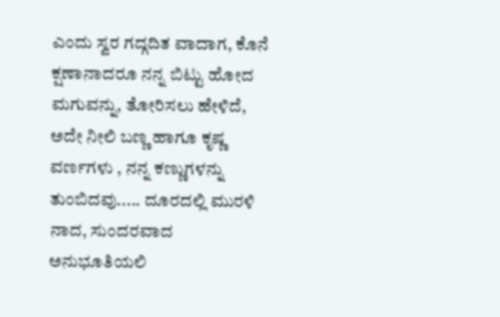ಎಂದು ಸ್ವರ ಗದ್ಗದಿತ ವಾದಾಗ, ಕೊನೆ ಕ್ಷಣಾನಾದರೂ ನನ್ನ ಬಿಟ್ಟು ಹೋದ ಮಗುವನ್ನು, ತೋರಿಸಲು ಹೇಳಿದೆ, ಅದೇ ನೀಲಿ ಬಣ್ಣ ಹಾಗೂ ಕೃಷ್ಣ ವರ್ಣಗಳು , ನನ್ನ ಕಣ್ಣುಗಳನ್ನು ತುಂಬಿದವು..... ದೂರದಲ್ಲಿ ಮುರಳಿ ನಾದ, ಸುಂದರವಾದ ಅನುಭೂತಿಯಲಿ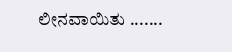ಲೀನವಾಯಿತು .......